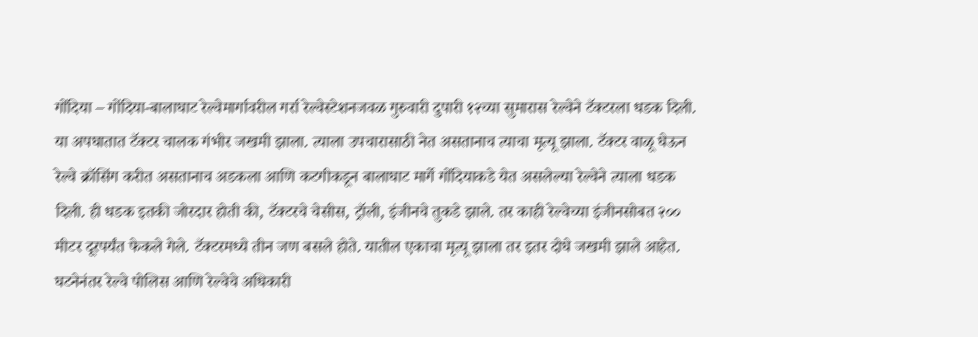गोंदिया – गोंदिया-बालाघाट रेल्वेमार्गावरील गर्रा रेल्वेस्टेशनजवळ गुरुवारी दुपारी १२च्या सुमारास रेल्वेने टॅक्टरला धडक दिली. या अपघातात टॅक्टर चालक गंभीर जखमी झाला. त्याला उपचारासाठी नेत असतानाच त्याचा मृत्यू झाला. टॅक्टर वाळू घेऊन रेल्वे क्रॉसिंग करीत असतानाच अडकला आणि कटगीकडून बालाघाट मार्गे गोंदियाकडे येत असलेल्या रेल्वेने त्याला धडक दिली. ही धडक इतकी जोरदार होती की, टॅक्टरचे चेसीस, ट्रॉली, इंजीनचे तुकडे झाले. तर काही रेल्वेच्या इंजीनसोबत २०० मीटर दूरपर्यंत फेकले गेले. टॅक्टरमध्ये तीन जण बसले होते. यातील एकाचा मृत्यू झाला तर इतर दोघे जखमी झाले आहेत. घटनेनंतर रेल्वे पोलिस आणि रेल्वेचे अधिकारी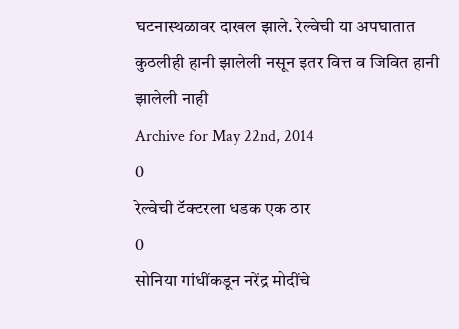घटनास्थळावर दाखल झाले. रेल्वेची या अपघातात कुठलीही हानी झालेली नसून इतर वित्त व जिवित हानी झालेली नाही
Archive for May 22nd, 2014
0
रेल्वेची टॅक्टरला धडक एक ठार
0
सोनिया गांधींकडून नरेंद्र मोदींचे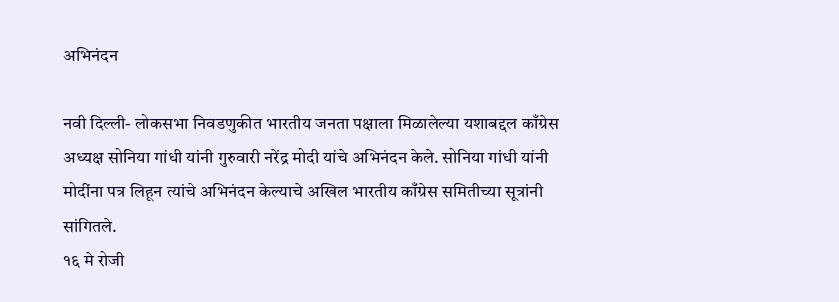अभिनंदन

नवी दिल्ली- लोकसभा निवडणुकीत भारतीय जनता पक्षाला मिळालेल्या यशाबद्दल काँग्रेस अध्यक्ष सोनिया गांधी यांनी गुरुवारी नरेंद्र मोदी यांचे अभिनंदन केले. सोनिया गांधी यांनी मोदींना पत्र लिहून त्यांचे अभिनंदन केल्याचे अखिल भारतीय काँग्रेस समितीच्या सूत्रांनी सांगितले.
१६ मे रोजी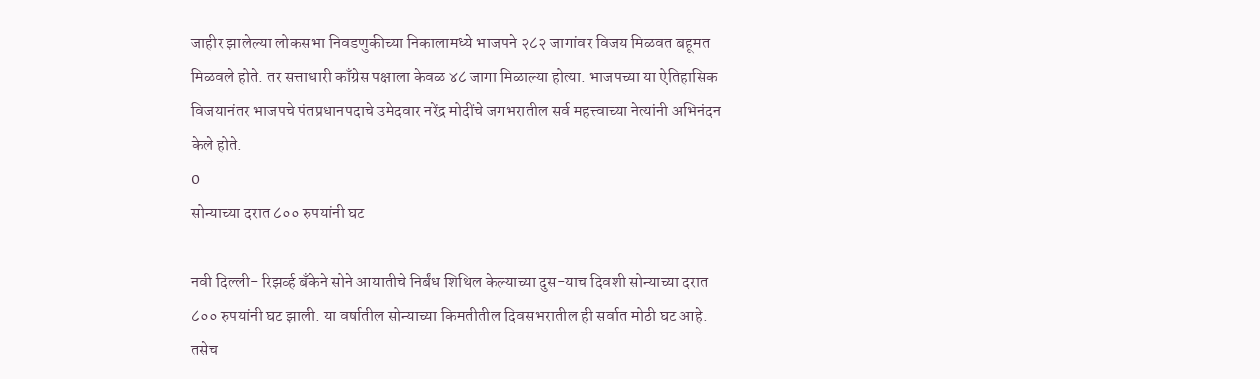जाहीर झालेल्या लोकसभा निवडणुकीच्या निकालामध्ये भाजपने २८२ जागांवर विजय मिळवत बहूमत मिळवले होते. तर सत्ताधारी काँग्रेस पक्षाला केवळ ४८ जागा मिळाल्या होत्या. भाजपच्या या ऐतिहासिक विजयानंतर भाजपचे पंतप्रधानपदाचे उमेदवार नरेंद्र मोदींचे जगभरातील सर्व महत्त्वाच्या नेत्यांनी अभिनंदन केले होते.
0
सोन्याच्या दरात ८०० रुपयांनी घट

नवी दिल्ली- रिझर्व्ह बँकेने सोने आयातीचे निर्बंध शिथिल केल्याच्या दुस-याच दिवशी सोन्याच्या दरात ८०० रुपयांनी घट झाली. या वर्षातील सोन्याच्या किमतीतील दिवसभरातील ही सर्वात मोठी घट आहे. तसेच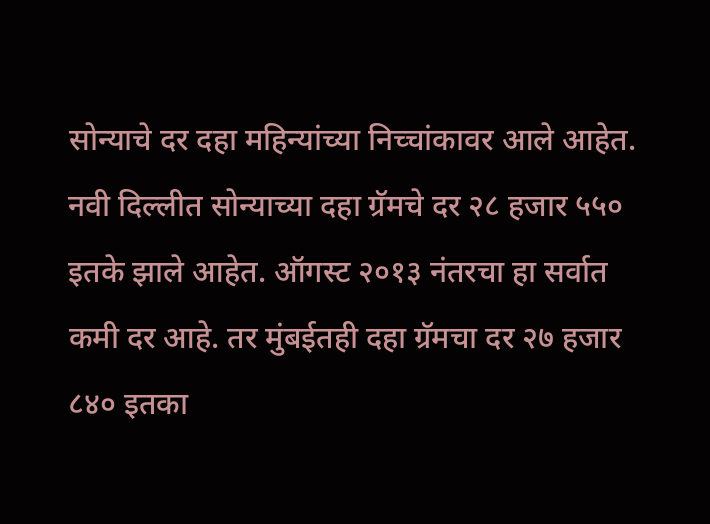सोन्याचे दर दहा महिन्यांच्या निच्चांकावर आले आहेत.
नवी दिल्लीत सोन्याच्या दहा ग्रॅमचे दर २८ हजार ५५० इतके झाले आहेत. ऑगस्ट २०१३ नंतरचा हा सर्वात कमी दर आहे. तर मुंबईतही दहा ग्रॅमचा दर २७ हजार ८४० इतका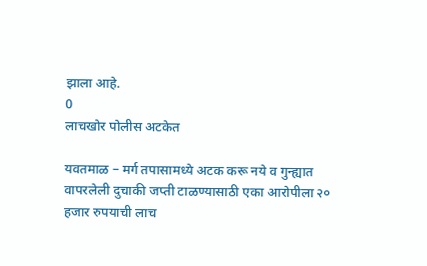झाला आहे.
0
लाचखोर पोलीस अटकेत

यवतमाळ – मर्ग तपासामध्ये अटक करू नये व गुन्ह्यात वापरलेली दुचाकी जप्ती टाळण्यासाठी एका आरोपीला २० हजार रुपयाची लाच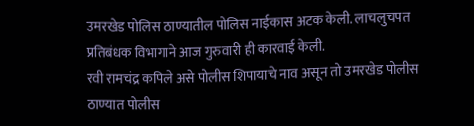उमरखेड पोलिस ठाण्यातील पोलिस नाईकास अटक केली. लाचलुचपत प्रतिबंधक विभागाने आज गुरुवारी ही कारवाई केली.
रवी रामचंद्र कपिले असे पोलीस शिपायाचे नाव असून तो उमरखेड पोलीस ठाण्यात पोलीस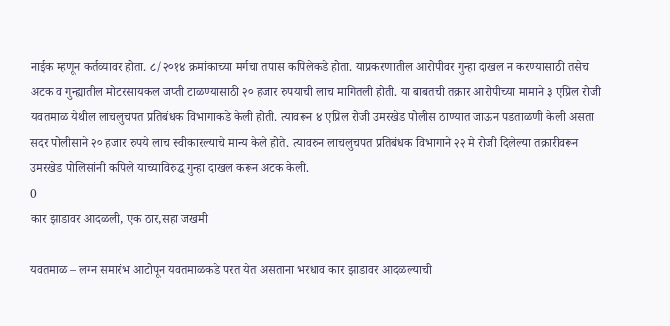नाईक म्हणून कर्तव्यावर होता. ८/२०१४ क्रमांकाच्या मर्गचा तपास कपिलेकडे होता. याप्रकरणातील आरोपीवर गुन्हा दाखल न करण्यासाठी तसेच अटक व गुन्ह्यातील मोटरसायकल जप्ती टाळण्यासाठी २० हजार रुपयाची लाच मागितली होती. या बाबतची तक्रार आरोपीच्या मामाने ३ एप्रिल रोजी यवतमाळ येथील लाचलुचपत प्रतिबंधक विभागाकडे केली होती. त्यावरून ४ एप्रिल रोजी उमरखेड पोलीस ठाण्यात जाऊन पडताळणी केली असता सदर पोलीसाने २० हजार रुपये लाच स्वीकारल्याचे मान्य केले होते. त्यावरुन लाचलुचपत प्रतिबंधक विभागाने २२ मे रोजी दिलेल्या तक्रारीवरून उमरखेड पोलिसांनी कपिले याच्याविरुद्घ गुन्हा दाखल करून अटक केली.
0
कार झाडावर आदळली, एक ठार,सहा जखमी

यवतमाळ – लग्न समारंभ आटोपून यवतमाळकडे परत येत असताना भरधाव कार झाडावर आदळल्याची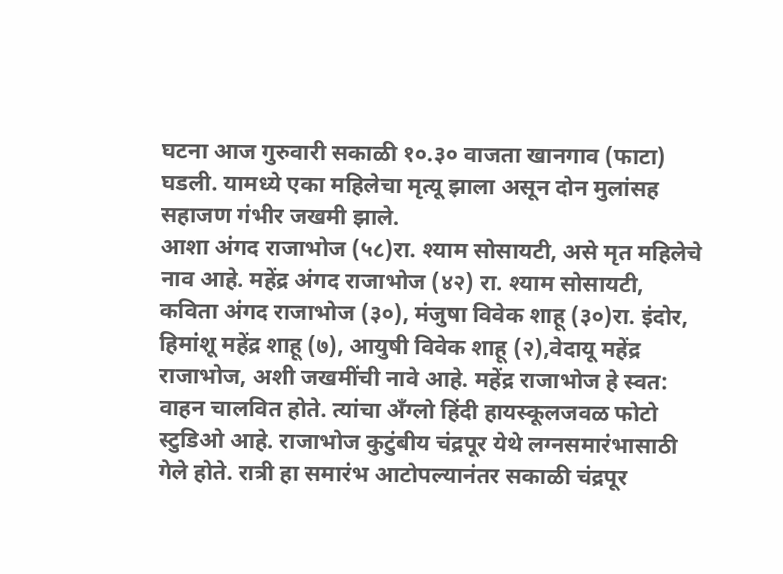घटना आज गुरुवारी सकाळी १०.३० वाजता खानगाव (फाटा) घडली. यामध्ये एका महिलेचा मृत्यू झाला असून दोन मुलांसह सहाजण गंभीर जखमी झाले.
आशा अंगद राजाभोज (५८)रा. श्याम सोसायटी, असे मृत महिलेचे नाव आहे. महेंद्र अंगद राजाभोज (४२) रा. श्याम सोसायटी, कविता अंगद राजाभोज (३०), मंजुषा विवेक शाहू (३०)रा. इंदोर, हिमांशू महेंद्र शाहू (७), आयुषी विवेक शाहू (२),वेदायू महेंद्र राजाभोज, अशी जखमींची नावे आहे. महेंद्र राजाभोज हे स्वत: वाहन चालवित होते. त्यांचा अँग्लो हिंदी हायस्कूलजवळ फोटो स्टुडिओ आहे. राजाभोज कुटुंबीय चंद्रपूर येथे लग्नसमारंभासाठी गेले होते. रात्री हा समारंभ आटोपल्यानंतर सकाळी चंद्रपूर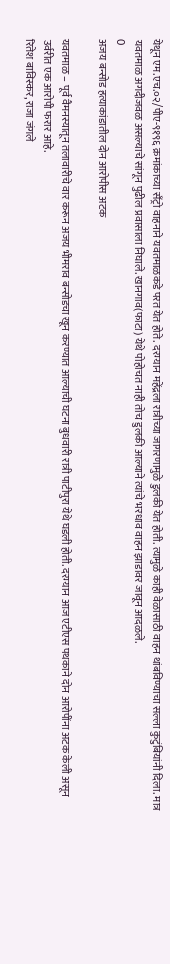येथून एम.एच.०२/पीए-९१९६ क्रमांकाच्या सँट्रो वाहनाने यवतमाळकडे परत येत होते. दरम्यान महेंद्रला रात्रीच्या जागरणामुळे डुलकी येत होती. त्यामुळे काही वेळासाठी वाहन थांबविण्याचा सल्ला कुटुंबियांनी दिला. मात्र यवतमाळ अगदीजवळ असल्याचे सांगून पुढील प्रवासाला निघाले. खानगाव(फाटा) येथे पोहोचत नाही तोच डुलकी आल्याने त्यांचे भरधाव वाहन झाडावर जावून आदळले.
0
अजय बन्सोड हत्याकांडातील दोन आरोपीस अटक

यवतमाळ – पूर्व वैमनस्यातून तलावारीचे वार करून अजय भीमराव बन्सोडचा खून करण्यात आल्याची घटना बुधवारी रात्री पाटीपुरा येथे घडली होती. दरम्यान आज एटीएस पथकाने दोन आरोपींना अटक केली असून उर्वरीत एक आरोपी फरार आहे.
रितेश बाविस्कर, राजा जंगले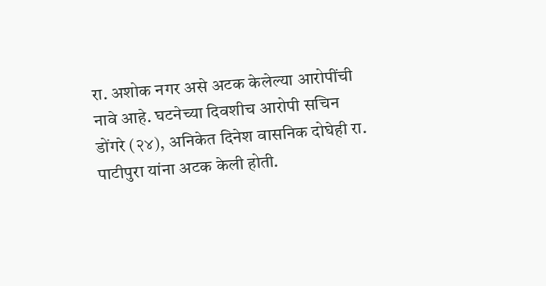रा. अशोक नगर असे अटक केलेल्या आरोपींची नावे आहे. घटनेच्या दिवशीच आरोपी सचिन डोंगरे (२४), अनिकेत दिनेश वासनिक दोघेही रा. पाटीपुरा यांना अटक केली होती.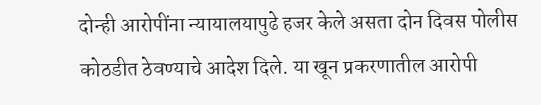दोन्ही आरोपींना न्यायालयापुढे हजर केले असता दोन दिवस पोलीस कोठडीत ठेवण्याचे आदेश दिले. या खून प्रकरणातील आरोपी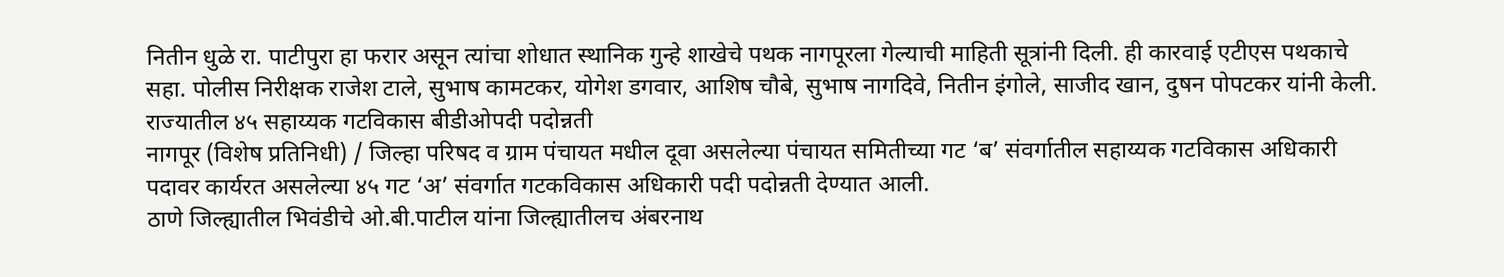नितीन धुळे रा. पाटीपुरा हा फरार असून त्यांचा शोधात स्थानिक गुन्हे शाखेचे पथक नागपूरला गेल्याची माहिती सूत्रांनी दिली. ही कारवाई एटीएस पथकाचे सहा. पोलीस निरीक्षक राजेश टाले, सुभाष कामटकर, योगेश डगवार, आशिष चौबे, सुभाष नागदिवे, नितीन इंगोले, साजीद खान, दुषन पोपटकर यांनी केली.
राज्यातील ४५ सहाय्यक गटविकास बीडीओपदी पदोन्नती
नागपूर (विशेष प्रतिनिधी) / जिल्हा परिषद व ग्राम पंचायत मधील दूवा असलेल्या पंचायत समितीच्या गट ‘ब’ संवर्गातील सहाय्यक गटविकास अधिकारी पदावर कार्यरत असलेल्या ४५ गट ‘अ’ संवर्गात गटकविकास अधिकारी पदी पदोन्नती देण्यात आली.
ठाणे जिल्ह्यातील भिवंडीचे ओ.बी.पाटील यांना जिल्ह्यातीलच अंबरनाथ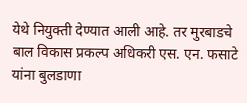येथे नियुक्ती देण्यात आली आहे. तर मुरबाडचे बाल विकास प्रकल्प अधिकरी एस. एन. फसाटे यांना बुलडाणा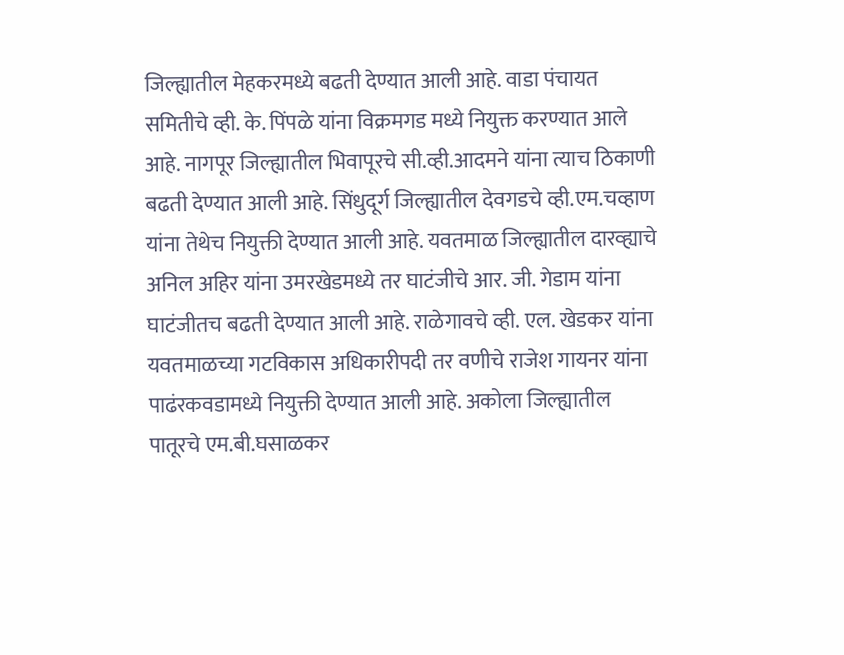जिल्ह्यातील मेहकरमध्ये बढती देण्यात आली आहे. वाडा पंचायत समितीचे व्ही. के. पिंपळे यांना विक्रमगड मध्ये नियुक्त करण्यात आले आहे. नागपूर जिल्ह्यातील भिवापूरचे सी.व्ही.आदमने यांना त्याच ठिकाणी बढती देण्यात आली आहे. सिंधुदूर्ग जिल्ह्यातील देवगडचे व्ही.एम.चव्हाण यांना तेथेच नियुक्ती देण्यात आली आहे. यवतमाळ जिल्ह्यातील दारव्ह्याचे अनिल अहिर यांना उमरखेडमध्ये तर घाटंजीचे आर. जी. गेडाम यांना घाटंजीतच बढती देण्यात आली आहे. राळेगावचे व्ही. एल. खेडकर यांना यवतमाळच्या गटविकास अधिकारीपदी तर वणीचे राजेश गायनर यांना पाढंरकवडामध्ये नियुक्ती देण्यात आली आहे. अकोला जिल्ह्यातील पातूरचे एम.बी.घसाळकर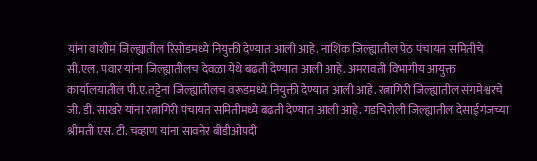यांना वाशीम जिल्ह्यातील रिसोडमध्ये नियुक्ती देण्यात आली आहे. नाशिक जिल्ह्यातील पेठ पंचायत समितीचे सी.एल. पवार यांना जिल्ह्यातीलच देवळा येथे बढती देण्यात आली आहे. अमरावती विभागीय आयुक्त कार्यालयातील पी.ए.तट्टेना जिल्ह्यातीलच वरूडमध्ये नियुक्ती देण्यात आली आहे. रत्नागिरी जिल्ह्यातील संगमेश्वरचे जी. डी. साखरे यांना रत्नागिरी पंचायत समितीमध्ये बढती देण्यात आली आहे. गडचिरोली जिल्ह्यातील देसाईगंजच्या श्रीमती एस. टी. चव्हाण यांना सावनेर बीडीओपदी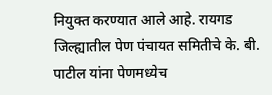नियुक्त करण्यात आले आहे. रायगड जिल्ह्यातील पेण पंचायत समितीचे के. बी. पाटील यांना पेणमध्येच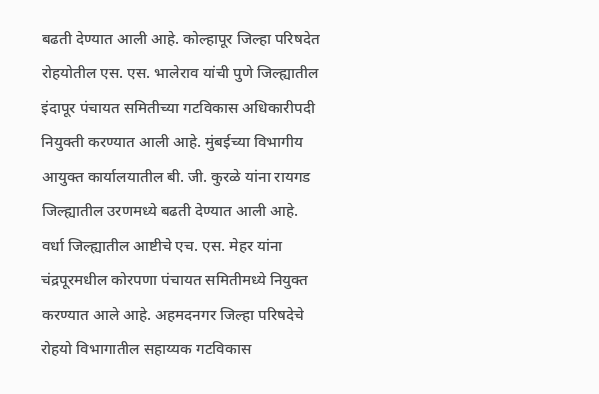बढती देण्यात आली आहे. कोल्हापूर जिल्हा परिषदेत रोहयोतील एस. एस. भालेराव यांची पुणे जिल्ह्यातील इंदापूर पंचायत समितीच्या गटविकास अधिकारीपदी नियुक्ती करण्यात आली आहे. मुंबईच्या विभागीय आयुक्त कार्यालयातील बी. जी. कुरळे यांना रायगड जिल्ह्यातील उरणमध्ये बढती देण्यात आली आहे. वर्धा जिल्ह्यातील आष्टीचे एच. एस. मेहर यांना चंद्रपूरमधील कोरपणा पंचायत समितीमध्ये नियुक्त करण्यात आले आहे. अहमदनगर जिल्हा परिषदेचे रोहयो विभागातील सहाय्यक गटविकास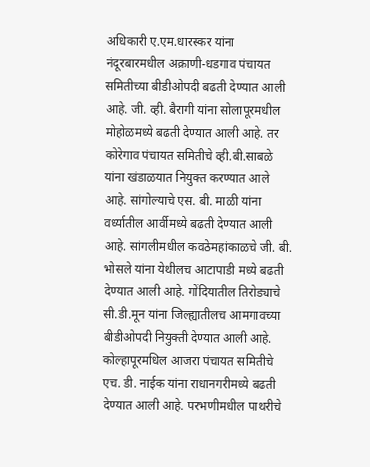अधिकारी ए.एम.धारस्कर यांना नंदूरबारमधील अक्राणी-धडगाव पंचायत समितीच्या बीडीओपदी बढती देण्यात आली आहे. जी. व्ही. बैरागी यांना सोलापूरमधील मोहोळमध्ये बढती देण्यात आली आहे. तर कोरेगाव पंचायत समितीचे व्ही.बी.साबळे यांना खंडाळयात नियुक्त करण्यात आले आहे. सांगोल्याचे एस. बी. माळी यांना वर्ध्यातील आर्वीमध्ये बढती देण्यात आली आहे. सांगलीमधील कवठेमहांकाळचे जी. बी. भोसले यांना येथीलच आटापाडी मध्ये बढती देण्यात आली आहे. गोंदियातील तिरोड्याचे सी.डी.मून यांना जिल्ह्यातीलच आमगावच्या बीडीओपदी नियुक्ती देण्यात आली आहे. कोल्हापूरमधिल आजरा पंचायत समितीचे एच. डी. नाईक यांना राधानगरीमध्ये बढती देण्यात आली आहे. परभणीमधील पाथरीचे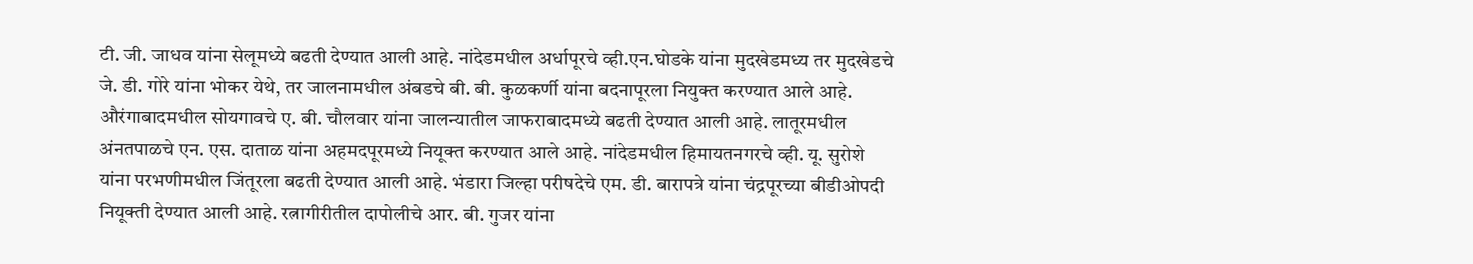टी. जी. जाधव यांना सेलूमध्ये बढती देण्यात आली आहे. नांदेडमधील अर्धापूरचे व्ही.एन.घोडके यांना मुदखेडमध्य तर मुदखेडचे जे. डी. गोरे यांना भोकर येथे, तर जालनामधील अंबडचे बी. बी. कुळकर्णी यांना बदनापूरला नियुक्त करण्यात आले आहे. औरंगाबादमधील सोयगावचे ए. बी. चौलवार यांना जालन्यातील जाफराबादमध्ये बढती देण्यात आली आहे. लातूरमधील अंनतपाळचे एन. एस. दाताळ यांना अहमदपूरमध्ये नियूक्त करण्यात आले आहे. नांदेडमधील हिमायतनगरचे व्ही. यू. सुरोशे यांना परभणीमधील जिंतूरला बढती देण्यात आली आहे. भंडारा जिल्हा परीषदेचे एम. डी. बारापत्रे यांना चंद्रपूरच्या बीडीओपदी नियूक्ती देण्यात आली आहे. रत्नागीरीतील दापोलीचे आर. बी. गुजर यांना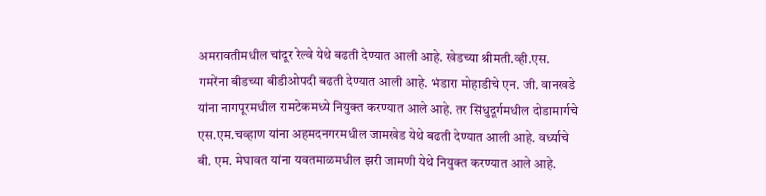अमरावतीमधील चांदूर रेल्वे येथे बढती देण्यात आली आहे. खेडच्या श्रीमती.व्ही.एस. गमरेंना बीडच्या बीडीओपदी बढती देण्यात आली आहे. भंडारा मोहाडीचे एन. जी. वानखडे यांना नागपूरमधील रामटेकमध्ये नियुक्त करण्यात आले आहे. तर सिंधुदूर्गमधील दोडामार्गचे एस.एम.चव्हाण यांना अहमदनगरमधील जामखेड येथे बढती देण्यात आली आहे. वर्ध्याचे बी. एम. मेघावत यांना यवतमाळमधील झरी जामणी येथे नियुक्त करण्यात आले आहे.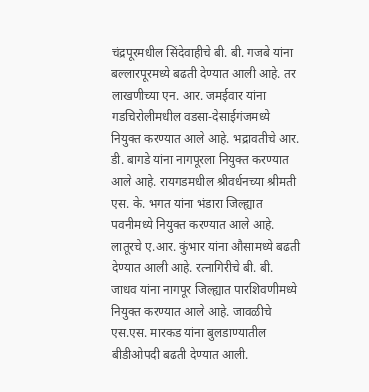चंद्रपूरमधील सिंदेवाहीचे बी. बी. गजबे यांना बल्लारपूरमध्ये बढती देण्यात आली आहे. तर लाखणीच्या एन. आर. जमईवार यांना गडचिरोलीमधील वडसा-देसाईगंजमध्ये नियुक्त करण्यात आले आहे. भद्रावतीचे आर. डी. बागडे यांना नागपूरला नियुक्त करण्यात आले आहे. रायगडमधील श्रीवर्धनच्या श्रीमती एस. के. भगत यांना भंडारा जिल्ह्यात पवनीमध्ये नियुक्त करण्यात आले आहे. लातूरचे ए.आर. कुंभार यांना औसामध्ये बढती देण्यात आली आहे. रत्नागिरीचे बी. बी. जाधव यांना नागपूर जिल्ह्यात पारशिवणीमध्ये नियुक्त करण्यात आले आहे. जावळीचे एस.एस. मारकड यांना बुलडाण्यातील बीडीओपदी बढती देण्यात आली.